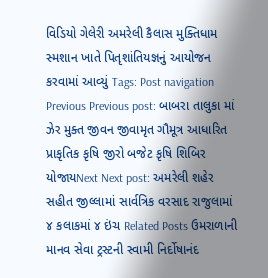વિડિયો ગેલેરી અમરેલી કૈલાસ મુક્તિધામ સ્મશાન ખાતે પિતૃશાંતિયજ્ઞનું આયોજન કરવામાં આવ્યું Tags: Post navigation Previous Previous post: બાબરા તાલુકા માં ઝેર મુક્ત જીવન જીવામૃત ગૌમૂત્ર આધારિત પ્રાકૃતિક કૃષિ જીરો બજેટ કૃષિ શિબિર યોજાયNext Next post: અમરેલી શહેર સહીત જીલ્લામાં સાર્વત્રિક વરસાદ રાજુલામાં ૪ કલાકમાં ૪ ઇંચ Related Posts ઉમરાળાની માનવ સેવા ટ્રસ્ટની સ્વામી નિર્દોષાનંદ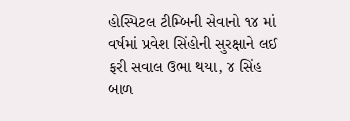હોસ્પિટલ ટીમ્બિની સેવાનો ૧૪ માં વર્ષમાં પ્રવેશ સિંહોની સુરક્ષાને લઈ ફરી સવાલ ઉભા થયા, ૪ સિંહ બાળ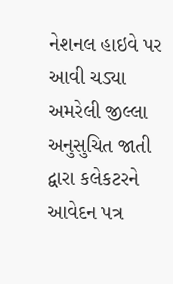નેશનલ હાઇવે પર આવી ચડ્યા અમરેલી જીલ્લા અનુસુચિત જાતી દ્વારા કલેકટરને આવેદન પત્ર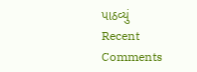પાઠવ્યું
Recent Comments